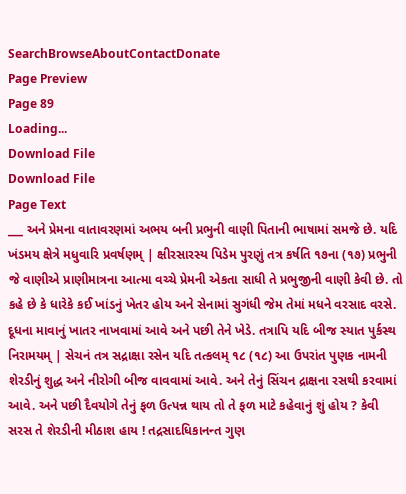SearchBrowseAboutContactDonate
Page Preview
Page 89
Loading...
Download File
Download File
Page Text
___ અને પ્રેમના વાતાવરણમાં અભય બની પ્રભુની વાણી પિતાની ભાષામાં સમજે છે. યદિ ખંડમય ક્ષેત્રે મધુવારિ પ્રવર્ષણમ્ | ક્ષીરસારસ્ય પિડેમ પુરણું તત્ર કર્ષતિ ૧૭ના (૧૭) પ્રભુની જે વાણીએ પ્રાણીમાત્રના આત્મા વચ્ચે પ્રેમની એકતા સાધી તે પ્રભુજીની વાણી કેવી છે. તો કહે છે કે ધારેકે કઈ ખાંડનું ખેતર હોય અને સેનામાં સુગંધી જેમ તેમાં મધને વરસાદ વરસે. દૂધના માવાનું ખાતર નાખવામાં આવે અને પછી તેને ખેડે. તત્રાપિ યદિ બીજ સ્યાત પુર્કસ્થ નિરામયમ્ | સેચનં તત્ર સદ્રાક્ષા રસેન યદિ તત્કલમ્ ૧૮ (૧૮) આ ઉપરાંત પુણક નામની શેરડીનું શુદ્ધ અને નીરોગી બીજ વાવવામાં આવે. અને તેનું સિંચન દ્રાક્ષના રસથી કરવામાં આવે. અને પછી દૈવયોગે તેનું ફળ ઉત્પન્ન થાય તો તે ફળ માટે કહેવાનું શું હોય ? કેવી સરસ તે શેરડીની મીઠાશ હાય ! તદ્રસાદધિકાનન્ત ગુણ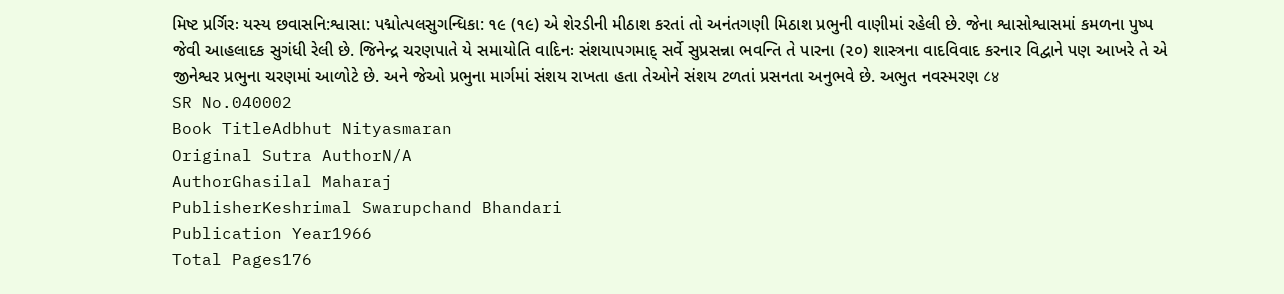મિષ્ટ પ્રર્ગિરઃ યસ્ય છવાસનિ:શ્વાસા: પદ્મોત્પલસુગન્ધિકા: ૧૯ (૧૯) એ શેરડીની મીઠાશ કરતાં તો અનંતગણી મિઠાશ પ્રભુની વાણીમાં રહેલી છે. જેના શ્વાસોશ્વાસમાં કમળના પુષ્પ જેવી આહલાદક સુગંધી રેલી છે. જિનેન્દ્ર ચરણપાતે યે સમાયોતિ વાદિનઃ સંશયાપગમાદ્ સર્વે સુપ્રસન્ના ભવન્તિ તે પારના (૨૦) શાસ્ત્રના વાદવિવાદ કરનાર વિદ્વાને પણ આખરે તે એ જીનેશ્વર પ્રભુના ચરણમાં આળોટે છે. અને જેઓ પ્રભુના માર્ગમાં સંશય રાખતા હતા તેઓને સંશય ટળતાં પ્રસનતા અનુભવે છે. અભુત નવસ્મરણ ८४
SR No.040002
Book TitleAdbhut Nityasmaran
Original Sutra AuthorN/A
AuthorGhasilal Maharaj
PublisherKeshrimal Swarupchand Bhandari
Publication Year1966
Total Pages176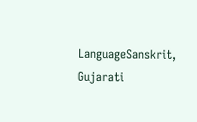LanguageSanskrit, Gujarati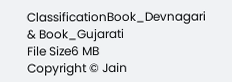ClassificationBook_Devnagari & Book_Gujarati
File Size6 MB
Copyright © Jain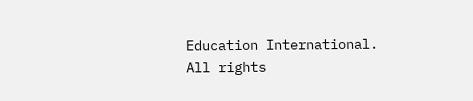Education International. All rights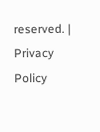reserved. | Privacy Policy